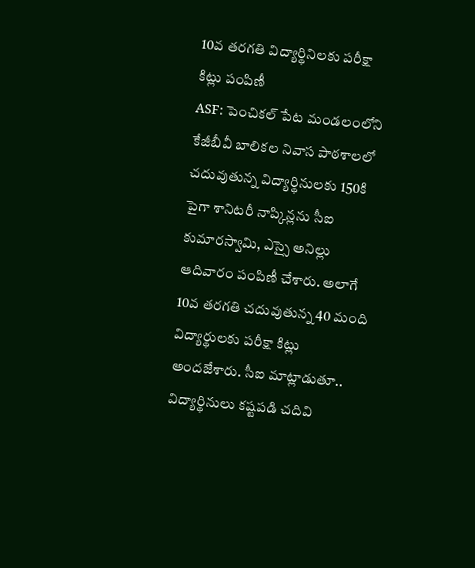10వ తరగతి విద్యార్థినిలకు పరీక్షా కిట్లు పంపిణీ
ASF: పెంచికల్ పేట మండలంలోని కేజీబీవీ బాలికల నివాస పాఠశాలలో చదువుతున్న విద్యార్థినులకు 150కి పైగా శానిటరీ నాప్కిన్లను సీఐ కుమారస్వామి, ఎస్సై అనిల్లు ఆదివారం పంపిణీ చేశారు. అలాగే 10వ తరగతి చదువుతున్న 40 మంది విద్యార్థులకు పరీక్షా కిట్లు అందజేశారు. సీఐ మాట్లాడుతూ.. విద్యార్థినులు కష్టపడి చదివి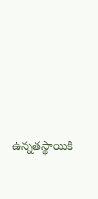ఉన్నతస్థాయికి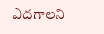ఎదగాలని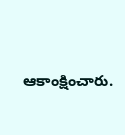ఆకాంక్షించారు.